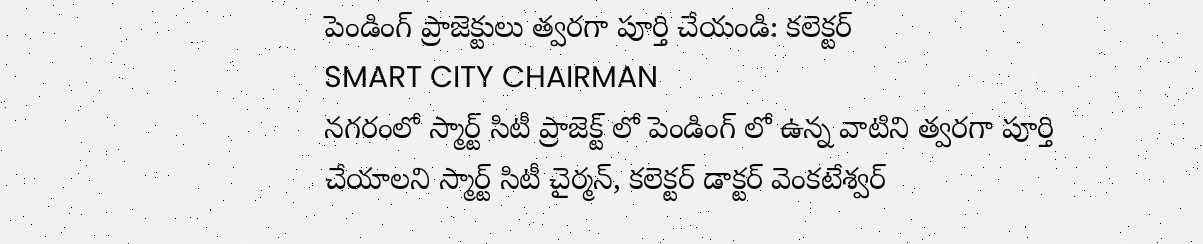పెండింగ్ ప్రాజెక్టులు త్వరగా పూర్తి చేయండి: కలెక్టర్
SMART CITY CHAIRMAN
నగరంలో స్మార్ట్ సిటీ ప్రాజెక్ట్ లో పెండింగ్ లో ఉన్న వాటిని త్వరగా పూర్తి చేయాలని స్మార్ట్ సిటీ చైర్మన్, కలెక్టర్ డాక్టర్ వెంకటేశ్వర్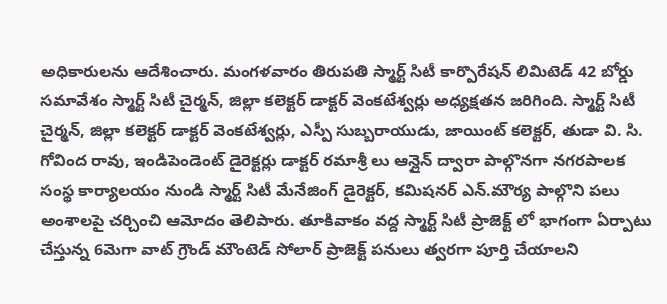అధికారులను ఆదేశించారు. మంగళవారం తిరుపతి స్మార్ట్ సిటీ కార్పొరేషన్ లిమిటెడ్ 42 బోర్డు సమావేశం స్మార్ట్ సిటీ చైర్మన్, జిల్లా కలెక్టర్ డాక్టర్ వెంకటేశ్వర్లు అధ్యక్షతన జరిగింది. స్మార్ట్ సిటీ చైర్మన్, జిల్లా కలెక్టర్ డాక్టర్ వెంకటేశ్వర్లు, ఎస్పీ సుబ్బరాయుడు, జాయింట్ కలెక్టర్, తుడా వి. సి. గోవింద రావు, ఇండిపెండెంట్ డైరెక్టర్లు డాక్టర్ రమాశ్రీ లు ఆన్లైన్ ద్వారా పాల్గొనగా నగరపాలక సంస్థ కార్యాలయం నుండి స్మార్ట్ సిటీ మేనేజింగ్ డైరెక్టర్, కమిషనర్ ఎన్.మౌర్య పాల్గొని పలు అంశాలపై చర్చించి ఆమోదం తెలిపారు. తూకివాకం వద్ద స్మార్ట్ సిటీ ప్రాజెక్ట్ లో భాగంగా ఏర్పాటు చేస్తున్న 6మెగా వాట్ గ్రౌండ్ మౌంటెడ్ సోలార్ ప్రాజెక్ట్ పనులు త్వరగా పూర్తి చేయాలని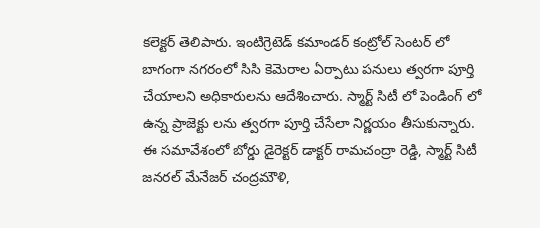కలెక్టర్ తెలిపారు. ఇంటిగ్రెటెడ్ కమాండర్ కంట్రోల్ సెంటర్ లో బాగంగా నగరంలో సిసి కెమెరాల ఏర్పాటు పనులు త్వరగా పూర్తి చేయాలని అధికారులను ఆదేశించారు. స్మార్ట్ సిటీ లో పెండింగ్ లో ఉన్న ప్రాజెక్టు లను త్వరగా పూర్తి చేసేలా నిర్ణయం తీసుకున్నారు. ఈ సమావేశంలో బోర్డు డైరెక్టర్ డాక్టర్ రామచంద్రా రెడ్డి, స్మార్ట్ సిటీ జనరల్ మేనేజర్ చంద్రమౌళి,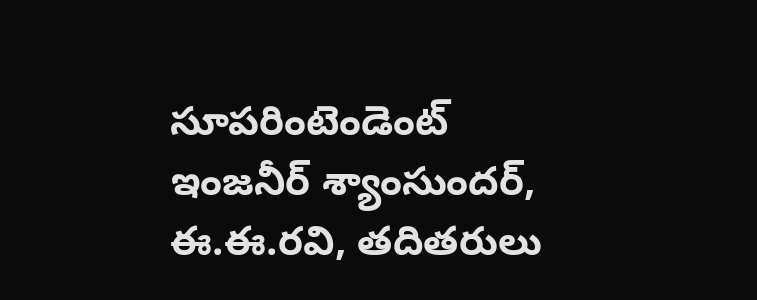సూపరింటెండెంట్ ఇంజనీర్ శ్యాంసుందర్, ఈ.ఈ.రవి, తదితరులు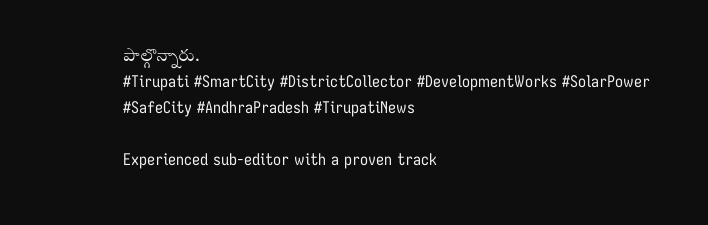పాల్గొన్నారు.
#Tirupati #SmartCity #DistrictCollector #DevelopmentWorks #SolarPower #SafeCity #AndhraPradesh #TirupatiNews

Experienced sub-editor with a proven track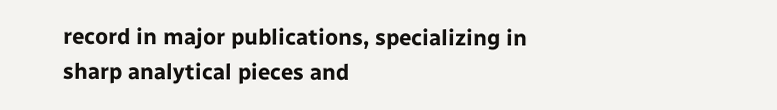record in major publications, specializing in sharp analytical pieces and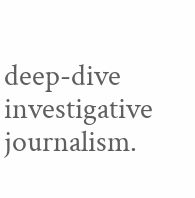deep-dive investigative journalism.